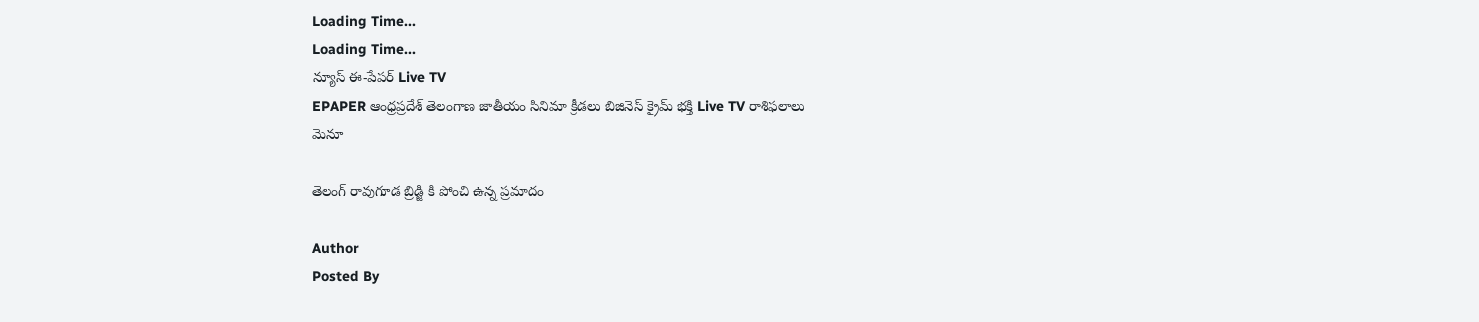Loading Time...
Loading Time...
న్యూస్ ఈ-పేపర్ Live TV
EPAPER ఆంధ్రప్రదేశ్ తెలంగాణ జాతీయం సినిమా క్రీడలు బిజినెస్ క్రైమ్ భక్తి Live TV రాశిఫలాలు
మెనూ

తెలంగ్ రావుగూడ బ్రిడ్జి కి పోంచి ఉన్న ప్రమాదం

Author
Posted By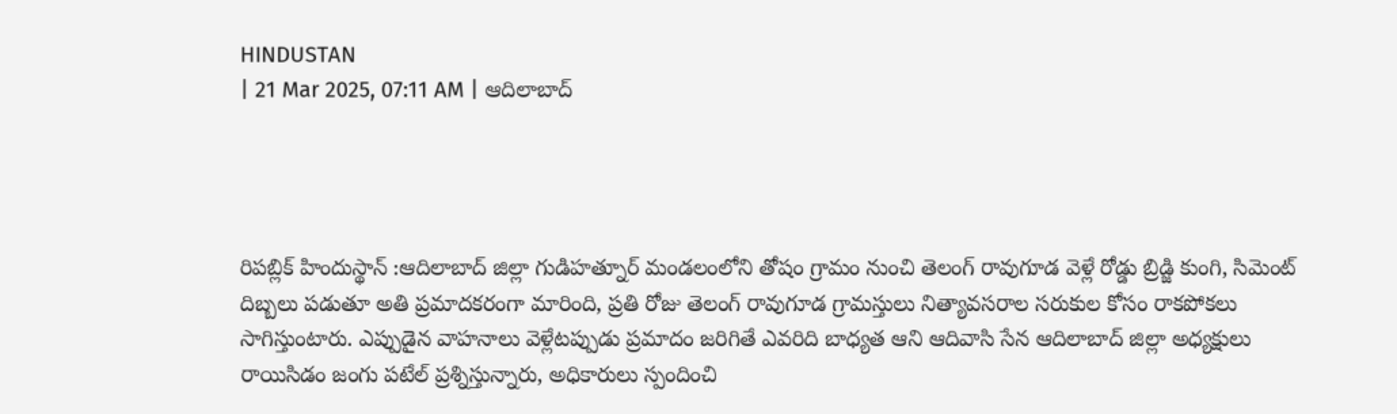HINDUSTAN
| 21 Mar 2025, 07:11 AM | ఆదిలాబాద్




రిపబ్లిక్ హిందుస్థాన్ :ఆదిలాబాద్ జిల్లా గుడిహత్నూర్ మండలంలోని తోషం గ్రామం నుంచి తెలంగ్ రావుగూడ వెళ్లే రోడ్డు బ్రిడ్జి కుంగి, సిమెంట్ దిబ్బలు పడుతూ అతి ప్రమాదకరంగా మారింది, ప్రతి రోజు తెలంగ్ రావుగూడ గ్రామస్తులు నిత్యావసరాల సరుకుల కోసం రాకపోకలు సాగిస్తుంటారు. ఎప్పుడైన వాహనాలు వెళ్లేటప్పుడు ప్రమాదం జరిగితే ఎవరిది బాధ్యత ఆని ఆదివాసి సేన ఆదిలాబాద్ జిల్లా అధ్యక్షులు రాయిసిడం జంగు పటేల్ ప్రశ్నిస్తున్నారు, అధికారులు స్పందించి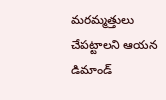మరమ్మత్తులు చేపట్టాలని ఆయన డిమాండ్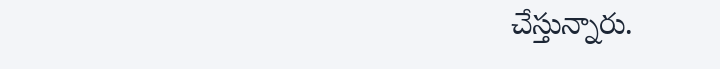చేస్తున్నారు.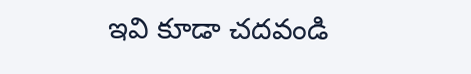ఇవి కూడా చదవండి